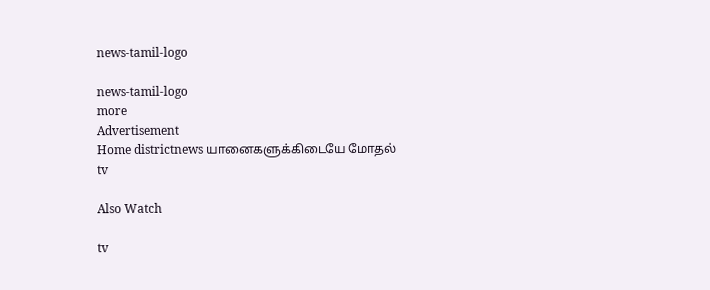news-tamil-logo

news-tamil-logo
more
Advertisement
Home districtnews யானைகளுக்கிடையே மோதல்
tv

Also Watch

tv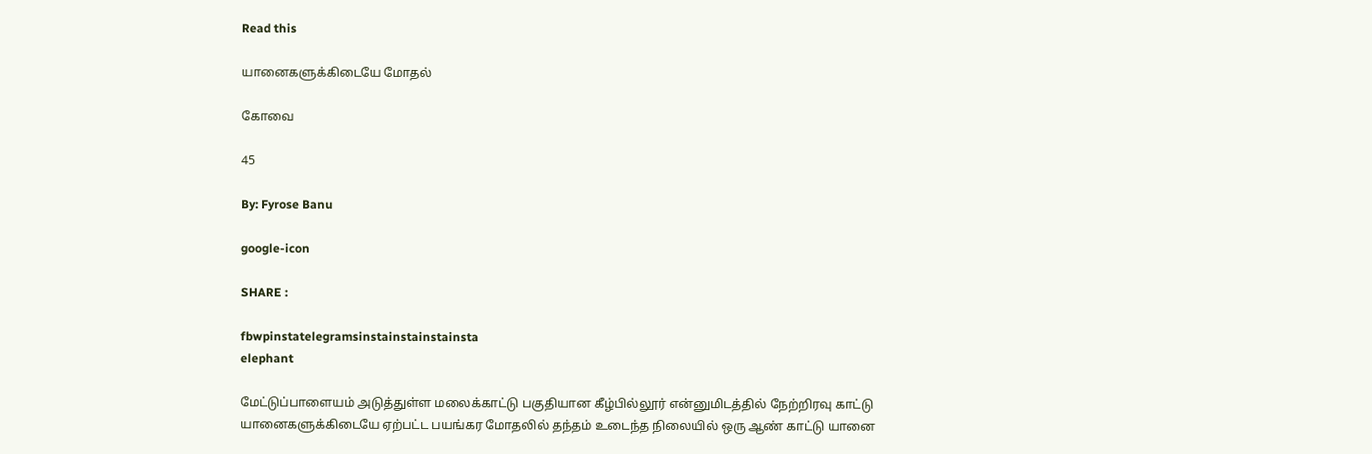Read this

யானைகளுக்கிடையே மோதல்

கோவை

45

By: Fyrose Banu

google-icon

SHARE :

fbwpinstatelegramsinstainstainstainsta
elephant

மேட்டுப்பாளையம் அடுத்துள்ள மலைக்காட்டு பகுதியான கீழ்பில்லூர் என்னுமிடத்தில் நேற்றிரவு காட்டு யானைகளுக்கிடையே ஏற்பட்ட பயங்கர மோதலில் தந்தம் உடைந்த நிலையில் ஒரு ஆண் காட்டு யானை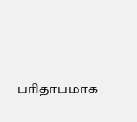பரிதாபமாக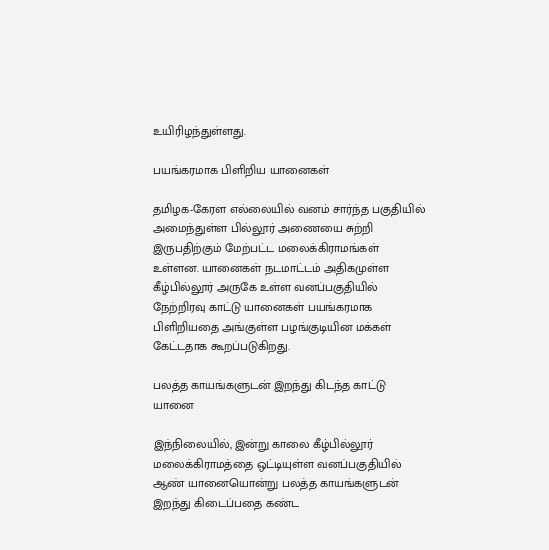உயிரிழந்துள்ளது.

பயங்கரமாக பிளிறிய யானைகள்

தமிழக-கேரள எல்லையில் வனம் சார்ந்த பகுதியில் அமைந்துள்ள பில்லூர் அணையை சுற்றி இருபதிற்கும் மேற்பட்ட மலைக்கிராமங்கள் உள்ளன. யானைகள் நடமாட்டம் அதிகமுள்ள கீழ்பில்லூர் அருகே உள்ள வனப்பகுதியில் நேற்றிரவு காட்டு யானைகள் பயங்கரமாக பிளிறியதை அங்குள்ள பழங்குடியின மக்கள் கேட்டதாக கூறப்படுகிறது.

பலத்த காயங்களுடன் இறந்து கிடந்த காட்டு யானை

இந்நிலையில், இன்று காலை கீழ்பில்லூர் மலைக்கிராமத்தை ஒட்டியுள்ள வனப்பகுதியில் ஆண் யானையொன்று பலத்த காயங்களுடன் இறந்து கிடைப்பதை கண்ட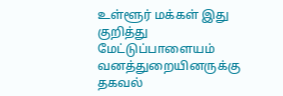உள்ளூர் மக்கள் இது குறித்து மேட்டுப்பாளையம் வனத்துறையினருக்கு தகவல்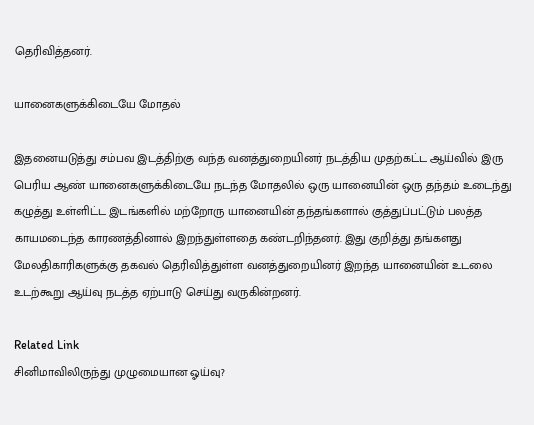தெரிவித்தனர்.

யானைகளுக்கிடையே மோதல்

இதனையடுத்து சம்பவ இடத்திற்கு வந்த வனத்துறையினர் நடத்திய முதற்கட்ட ஆய்வில் இரு பெரிய ஆண் யானைகளுக்கிடையே நடந்த மோதலில் ஒரு யானையின் ஒரு தந்தம் உடைந்து கழுத்து உள்ளிட்ட இடங்களில் மற்றோரு யானையின் தந்தங்களால் குத்துப்பட்டும் பலத்த காயமடைந்த காரணத்தினால் இறந்துள்ளதை கண்டறிந்தனர். இது குறித்து தங்களது மேலதிகாரிகளுக்கு தகவல் தெரிவித்துள்ள வனத்துறையினர் இறந்த யானையின் உடலை உடற்கூறு ஆய்வு நடத்த ஏற்பாடு செய்து வருகின்றனர்.

Related Link
சினிமாவிலிருந்து முழுமையான ஓய்வு?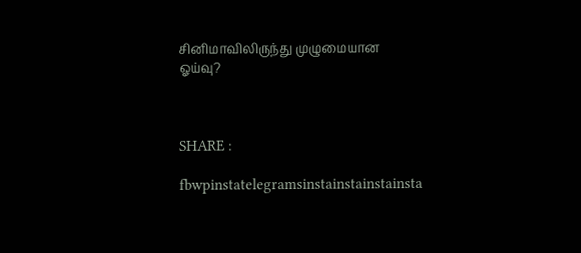சினிமாவிலிருந்து முழுமையான ஓய்வு?



SHARE :

fbwpinstatelegramsinstainstainstainsta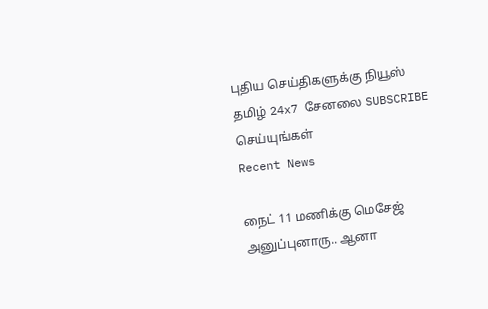புதிய செய்திகளுக்கு நியூஸ் தமிழ் 24x7 சேனலை SUBSCRIBE செய்யுங்கள்
Recent News

நைட் 11 மணிக்கு மெசேஜ் அனுப்புனாரு.. ஆனா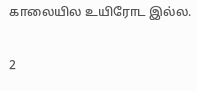காலையில உயிரோட இல்ல.

2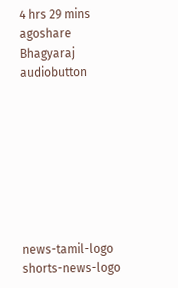4 hrs 29 mins agoshare
Bhagyaraj audiobutton








news-tamil-logo
shorts-news-logo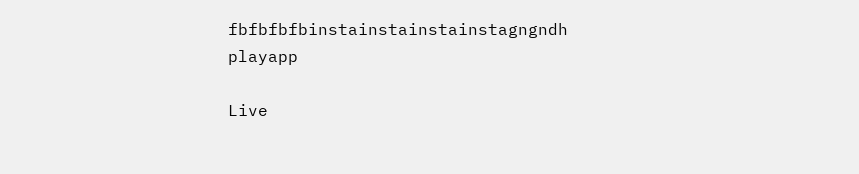fbfbfbfbinstainstainstainstagngndh
playapp

Live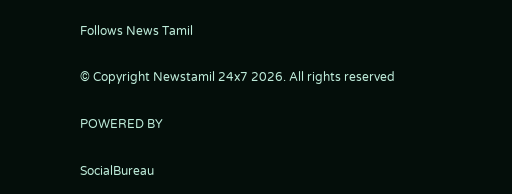Follows News Tamil

© Copyright Newstamil 24x7 2026. All rights reserved

POWERED BY

SocialBureau